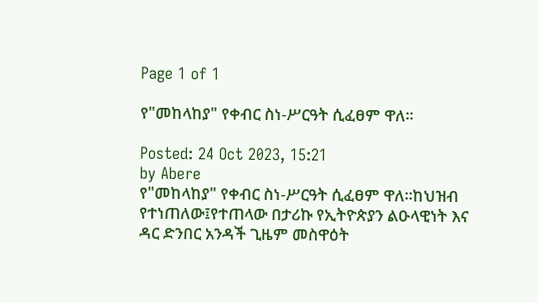Page 1 of 1

የ"መከላከያ" የቀብር ስነ-ሥርዓት ሲፈፀም ዋለ።

Posted: 24 Oct 2023, 15:21
by Abere
የ"መከላከያ" የቀብር ስነ-ሥርዓት ሲፈፀም ዋለ።ከህዝብ የተነጠለው፤የተጠላው በታሪኩ የኢትዮጵያን ልዑላዊነት እና ዳር ድንበር አንዳች ጊዜም መስዋዕት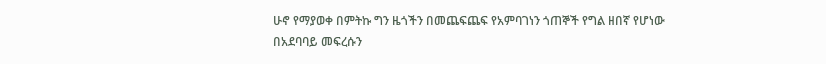ሁኖ የማያወቀ በምትኩ ግን ዜጎችን በመጨፍጨፍ የአምባገነን ጎጠኞች የግል ዘበኛ የሆነው በአደባባይ መፍረሱን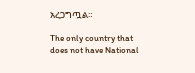አረጋግጧል።

The only country that does not have National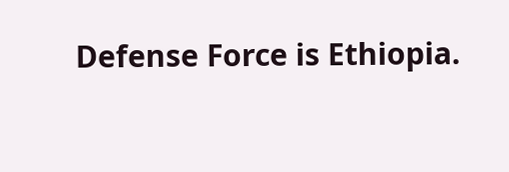Defense Force is Ethiopia.